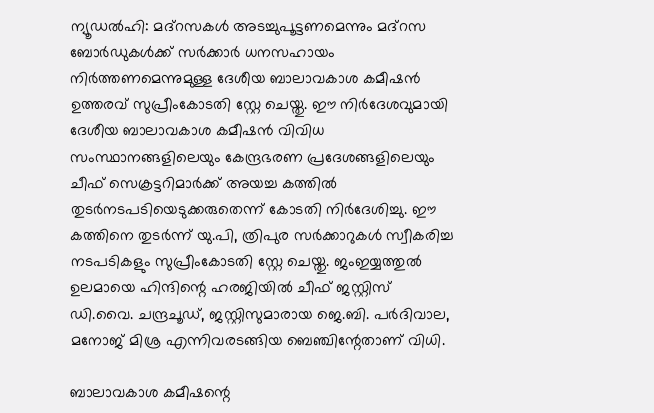ന്യൂഡല്‍ഹി: മദ്‌റസകള്‍ അടച്ചുപൂട്ടണമെന്നും മദ്‌റസ ബോര്‍ഡുകള്‍ക്ക് സര്‍ക്കാര്‍ ധനസഹായം നിര്‍ത്തണമെന്നുമുള്ള ദേശീയ ബാലാവകാശ കമീഷന്‍ ഉത്തരവ് സുപ്രീംകോടതി സ്റ്റേ ചെയ്തു. ഈ നിര്‍ദേശവുമായി ദേശീയ ബാലാവകാശ കമീഷന്‍ വിവിധ സംസ്ഥാനങ്ങളിലെയും കേന്ദ്രഭരണ പ്രദേശങ്ങളിലെയും ചീഫ് സെക്രട്ടറിമാര്‍ക്ക് അയച്ച കത്തില്‍ തുടര്‍നടപടിയെടുക്കരുതെന്ന് കോടതി നിര്‍ദേശിച്ചു. ഈ കത്തിനെ തുടര്‍ന്ന് യു.പി, ത്രിപുര സര്‍ക്കാറുകള്‍ സ്വീകരിച്ച നടപടികളും സുപ്രീംകോടതി സ്റ്റേ ചെയ്തു. ജംഇയ്യത്തുല്‍ ഉലമായെ ഹിന്ദിന്റെ ഹരജിയില്‍ ചീഫ് ജസ്റ്റിസ് ഡി.വൈ. ചന്ദ്രചൂഡ്, ജസ്റ്റിസുമാരായ ജെ.ബി. പര്‍ദിവാല, മനോജ് മിശ്ര എന്നിവരടങ്ങിയ ബെഞ്ചിന്റേതാണ് വിധി.

ബാലാവകാശ കമീഷന്റെ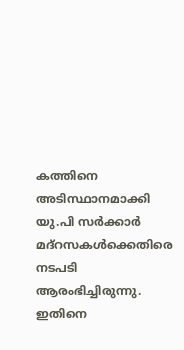കത്തിനെ അടിസ്ഥാനമാക്കി യു.പി സര്‍ക്കാര്‍ മദ്‌റസകള്‍ക്കെതിരെ നടപടി ആരംഭിച്ചിരുന്നു. ഇതിനെ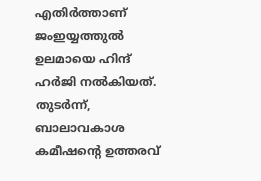എതിര്‍ത്താണ് ജംഇയ്യത്തുല്‍ ഉലമായെ ഹിന്ദ് ഹര്‍ജി നല്‍കിയത്. തുടര്‍ന്ന്, ബാലാവകാശ കമീഷന്റെ ഉത്തരവ്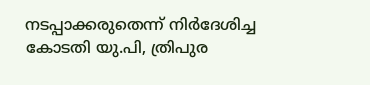നടപ്പാക്കരുതെന്ന് നിര്‍ദേശിച്ച കോടതി യു.പി, ത്രിപുര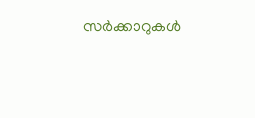സര്‍ക്കാറുകള്‍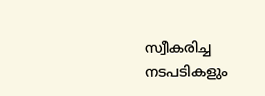സ്വീകരിച്ച നടപടികളും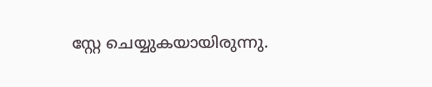സ്റ്റേ ചെയ്യുകയായിരുന്നു.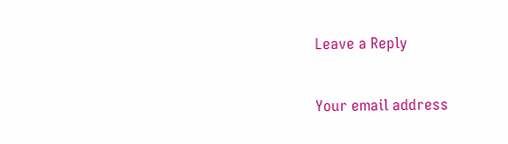Leave a Reply

Your email address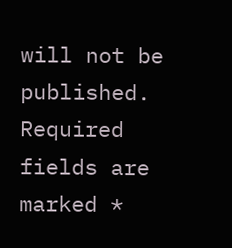will not be published. Required fields are marked *